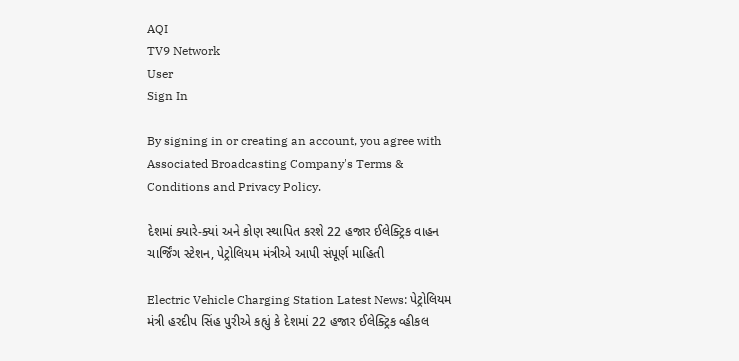AQI
TV9 Network
User
Sign In

By signing in or creating an account, you agree with Associated Broadcasting Company's Terms & Conditions and Privacy Policy.

દેશમાં ક્યારે-ક્યાં અને કોણ સ્થાપિત કરશે 22 હજાર ઈલેક્ટ્રિક વાહન ચાર્જિંગ સ્ટેશન, પેટ્રોલિયમ મંત્રીએ આપી સંપૂર્ણ માહિતી

Electric Vehicle Charging Station Latest News: પેટ્રોલિયમ મંત્રી હરદીપ સિંહ પુરીએ કહ્યું કે દેશમાં 22 હજાર ઈલેક્ટ્રિક વ્હીકલ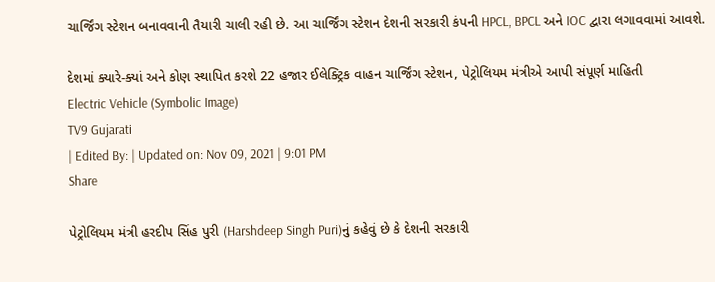ચાર્જિંગ સ્ટેશન બનાવવાની તૈયારી ચાલી રહી છે. આ ચાર્જિંગ સ્ટેશન દેશની સરકારી કંપની HPCL, BPCL અને IOC દ્વારા લગાવવામાં આવશે.

દેશમાં ક્યારે-ક્યાં અને કોણ સ્થાપિત કરશે 22 હજાર ઈલેક્ટ્રિક વાહન ચાર્જિંગ સ્ટેશન, પેટ્રોલિયમ મંત્રીએ આપી સંપૂર્ણ માહિતી
Electric Vehicle (Symbolic Image)
TV9 Gujarati
| Edited By: | Updated on: Nov 09, 2021 | 9:01 PM
Share

પેટ્રોલિયમ મંત્રી હરદીપ સિંહ પુરી (Harshdeep Singh Puri)નું કહેવું છે કે દેશની સરકારી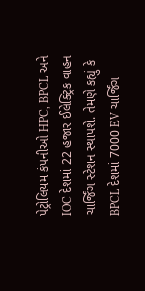પેટ્રોલિયમ કંપનીઓ HPC, BPCL અને IOC દેશમાં 22 હજાર ઈલેક્ટ્રિક વાહન ચાર્જિંગ સ્ટેશન સ્થાપશે. તેમણે કહ્યું કે BPCL દેશમાં 7000 EV ચાર્જિંગ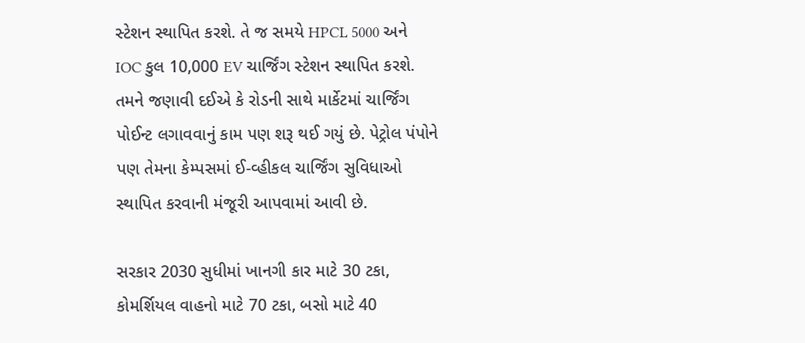સ્ટેશન સ્થાપિત કરશે. તે જ સમયે HPCL 5000 અને IOC કુલ 10,000 EV ચાર્જિંગ સ્ટેશન સ્થાપિત કરશે. તમને જણાવી દઈએ કે રોડની સાથે માર્કેટમાં ચાર્જિંગ પોઈન્ટ લગાવવાનું કામ પણ શરૂ થઈ ગયું છે. પેટ્રોલ પંપોને પણ તેમના કેમ્પસમાં ઈ-વ્હીકલ ચાર્જિંગ સુવિધાઓ સ્થાપિત કરવાની મંજૂરી આપવામાં આવી છે.

સરકાર 2030 સુધીમાં ખાનગી કાર માટે 30 ટકા, કોમર્શિયલ વાહનો માટે 70 ટકા, બસો માટે 40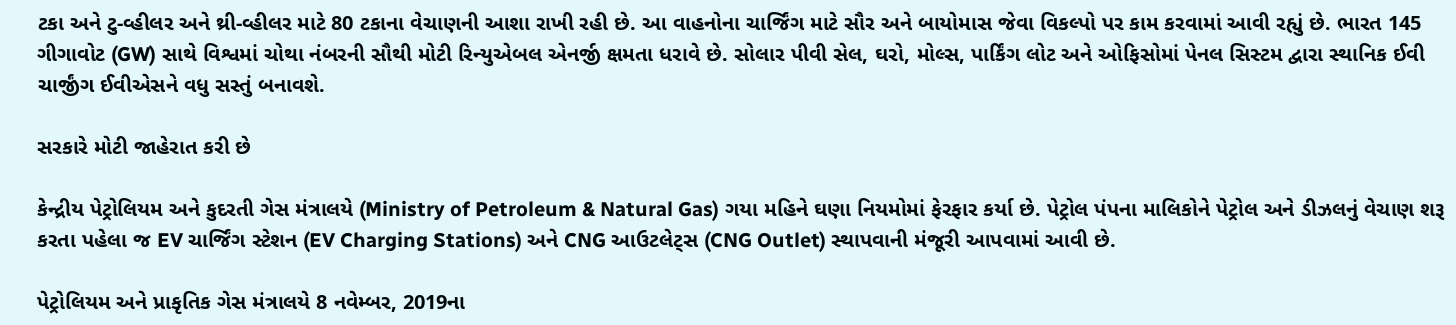ટકા અને ટુ-વ્હીલર અને થ્રી-વ્હીલર માટે 80 ટકાના વેચાણની આશા રાખી રહી છે. આ વાહનોના ચાર્જિંગ માટે સૌર અને બાયોમાસ જેવા વિકલ્પો પર કામ કરવામાં આવી રહ્યું છે. ભારત 145 ગીગાવોટ (GW) સાથે વિશ્વમાં ચોથા નંબરની સૌથી મોટી રિન્યુએબલ એનર્જી ક્ષમતા ધરાવે છે. સોલાર પીવી સેલ, ઘરો, મોલ્સ, પાર્કિંગ લોટ અને ઓફિસોમાં પેનલ સિસ્ટમ દ્વારા સ્થાનિક ઈવી ચાર્જીંગ ઈવીએસને વધુ સસ્તું બનાવશે.

સરકારે મોટી જાહેરાત કરી છે

કેન્દ્રીય પેટ્રોલિયમ અને કુદરતી ગેસ મંત્રાલયે (Ministry of Petroleum & Natural Gas) ગયા મહિને ઘણા નિયમોમાં ફેરફાર કર્યા છે. પેટ્રોલ પંપના માલિકોને પેટ્રોલ અને ડીઝલનું વેચાણ શરૂ કરતા પહેલા જ EV ચાર્જિંગ સ્ટેશન (EV Charging Stations) અને CNG આઉટલેટ્સ (CNG Outlet) સ્થાપવાની મંજૂરી આપવામાં આવી છે.

પેટ્રોલિયમ અને પ્રાકૃતિક ગેસ મંત્રાલયે 8 નવેમ્બર, 2019ના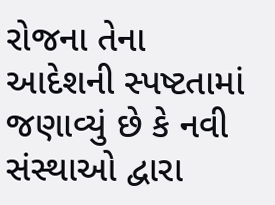રોજના તેના આદેશની સ્પષ્ટતામાં જણાવ્યું છે કે નવી સંસ્થાઓ દ્વારા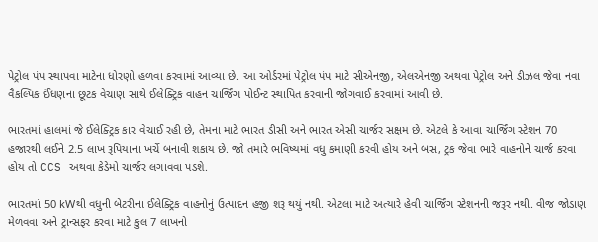પેટ્રોલ પંપ સ્થાપવા માટેના ધોરણો હળવા કરવામાં આવ્યા છે. આ ઓર્ડરમાં પેટ્રોલ પંપ માટે સીએનજી, એલએનજી અથવા પેટ્રોલ અને ડીઝલ જેવા નવા વૈકલ્પિક ઈંધણના છૂટક વેચાણ સાથે ઈલેક્ટ્રિક વાહન ચાર્જિંગ પોઈન્ટ સ્થાપિત કરવાની જોગવાઈ કરવામાં આવી છે.

ભારતમાં હાલમાં જે ઈલેક્ટ્રિક કાર વેચાઈ રહી છે, તેમના માટે ભારત ડીસી અને ભારત એસી ચાર્જર સક્ષમ છે. એટલે કે આવા ચાર્જિંગ સ્ટેશન 70 હજારથી લઈને 2.5 લાખ રૂપિયાના ખર્ચે બનાવી શકાય છે. જો તમારે ભવિષ્યમાં વધુ કમાણી કરવી હોય અને બસ, ટ્રક જેવા ભારે વાહનોને ચાર્જ કરવા હોય તો CCS અથવા કેડેમો ચાર્જર લગાવવા પડશે.

ભારતમાં 50 kWથી વધુની બેટરીના ઈલેક્ટ્રિક વાહનોનું ઉત્પાદન હજી શરૂ થયું નથી. એટલા માટે અત્યારે હેવી ચાર્જિંગ સ્ટેશનની જરૂર નથી. વીજ જોડાણ મેળવવા અને ટ્રાન્સફર કરવા માટે કુલ 7 લાખનો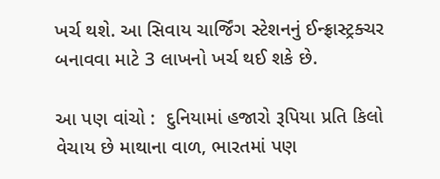ખર્ચ થશે. આ સિવાય ચાર્જિંગ સ્ટેશનનું ઈન્ફ્રાસ્ટ્રક્ચર બનાવવા માટે 3 લાખનો ખર્ચ થઈ શકે છે.

આ પણ વાંચો :  દુનિયામાં હજારો રૂપિયા પ્રતિ કિલો વેચાય છે માથાના વાળ, ભારતમાં પણ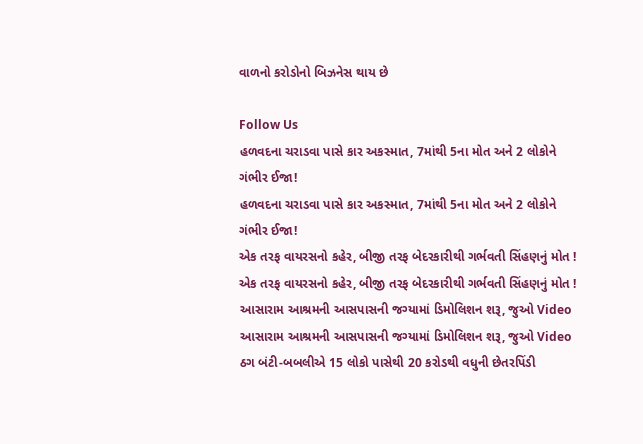વાળનો કરોડોનો બિઝનેસ થાય છે

Follow Us
હળવદના ચરાડવા પાસે કાર અકસ્માત, 7માંથી 5ના મોત અને 2 લોકોને ગંભીર ઈજા!
હળવદના ચરાડવા પાસે કાર અકસ્માત, 7માંથી 5ના મોત અને 2 લોકોને ગંભીર ઈજા!
એક તરફ વાયરસનો કહેર, બીજી તરફ બેદરકારીથી ગર્ભવતી સિંહણનું મોત !
એક તરફ વાયરસનો કહેર, બીજી તરફ બેદરકારીથી ગર્ભવતી સિંહણનું મોત !
આસારામ આશ્રમની આસપાસની જગ્યામાં ડિમોલિશન શરૂ, જુઓ Video
આસારામ આશ્રમની આસપાસની જગ્યામાં ડિમોલિશન શરૂ, જુઓ Video
ઠગ બંટી-બબલીએ 15 લોકો પાસેથી 20 કરોડથી વધુની છેતરપિંડી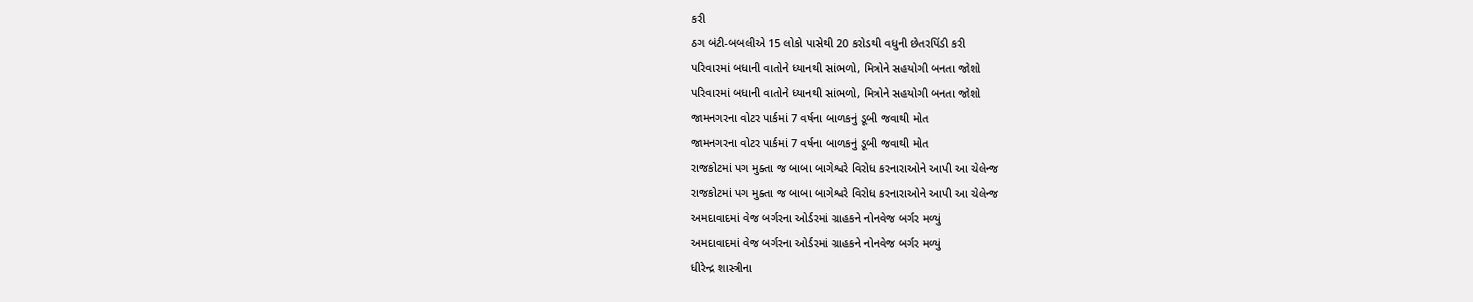કરી
ઠગ બંટી-બબલીએ 15 લોકો પાસેથી 20 કરોડથી વધુની છેતરપિંડી કરી
પરિવારમાં બધાની વાતોને ધ્યાનથી સાંભળો, મિત્રોને સહયોગી બનતા જોશો
પરિવારમાં બધાની વાતોને ધ્યાનથી સાંભળો, મિત્રોને સહયોગી બનતા જોશો
જામનગરના વોટર પાર્કમાં 7 વર્ષના બાળકનું ડૂબી જવાથી મોત
જામનગરના વોટર પાર્કમાં 7 વર્ષના બાળકનું ડૂબી જવાથી મોત
રાજકોટમાં પગ મુક્તા જ બાબા બાગેશ્વરે વિરોધ કરનારાઓને આપી આ ચેલેન્જ
રાજકોટમાં પગ મુક્તા જ બાબા બાગેશ્વરે વિરોધ કરનારાઓને આપી આ ચેલેન્જ
અમદાવાદમાં વેજ બર્ગરના ઓર્ડરમાં ગ્રાહકને નોનવેજ બર્ગર મળ્યું
અમદાવાદમાં વેજ બર્ગરના ઓર્ડરમાં ગ્રાહકને નોનવેજ બર્ગર મળ્યું
ધીરેન્દ્ર શાસ્ત્રીના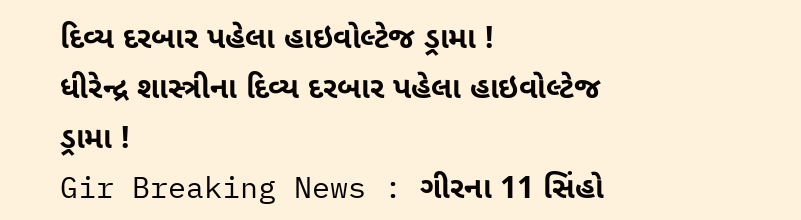દિવ્ય દરબાર પહેલા હાઇવોલ્ટેજ ડ્રામા !
ધીરેન્દ્ર શાસ્ત્રીના દિવ્ય દરબાર પહેલા હાઇવોલ્ટેજ ડ્રામા !
Gir Breaking News : ગીરના 11 સિંહો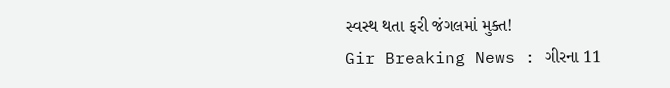સ્વસ્થ થતા ફરી જંગલમાં મુક્ત!
Gir Breaking News : ગીરના 11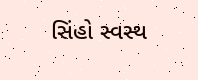સિંહો સ્વસ્થ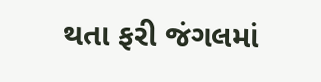થતા ફરી જંગલમાં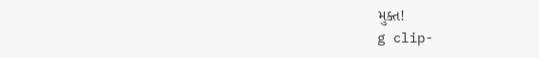મુક્ત!
g clip-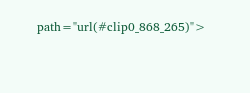path="url(#clip0_868_265)">